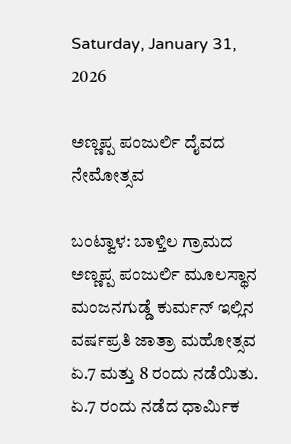Saturday, January 31, 2026

ಅಣ್ಣಪ್ಪ ಪಂಜುರ್ಲಿ ದೈವದ ನೇಮೋತ್ಸವ

ಬಂಟ್ವಾಳ: ಬಾಳ್ತಿಲ ಗ್ರಾಮದ ಅಣ್ಣಪ್ಪ ಪಂಜುರ್ಲಿ ಮೂಲಸ್ಥಾನ ಮಂಜನಗುಡ್ಡೆ ಕುರ್ಮನ್ ಇಲ್ಲಿನ ವರ್ಷಪ್ರತಿ ಜಾತ್ರಾ ಮಹೋತ್ಸವ ಏ.7 ಮತ್ತು 8 ರಂದು ನಡೆಯಿತು. ಏ.7 ರಂದು ನಡೆದ ಧಾರ್ಮಿಕ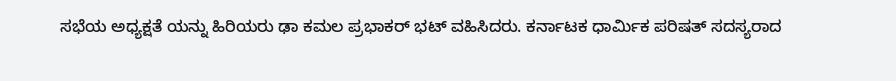ಸಭೆಯ ಅಧ್ಯಕ್ಷತೆ ಯನ್ನು ಹಿರಿಯರು ಢಾ ಕಮಲ ಪ್ರಭಾಕರ್ ಭಟ್ ವಹಿಸಿದರು. ಕರ್ನಾಟಕ ಧಾರ್ಮಿಕ ಪರಿಷತ್ ಸದಸ್ಯರಾದ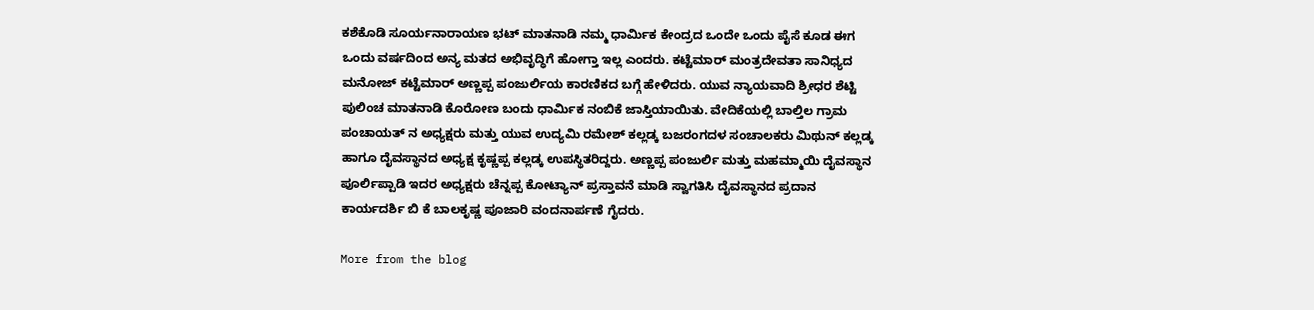ಕಶೆಕೊಡಿ ಸೂರ್ಯನಾರಾಯಣ ಭಟ್ ಮಾತನಾಡಿ ನಮ್ಮ ಧಾರ್ಮಿಕ ಕೇಂದ್ರದ ಒಂದೇ ಒಂದು ಪೈಸೆ ಕೂಡ ಈಗ ಒಂದು ವರ್ಷದಿಂದ ಅನ್ಯ ಮತದ ಅಭಿವೃದ್ಧಿಗೆ ಹೋಗ್ತಾ ಇಲ್ಲ ಎಂದರು. ಕಟ್ಟೆಮಾರ್ ಮಂತ್ರದೇವತಾ ಸಾನಿಧ್ಯದ ಮನೋಜ್ ಕಟ್ಟೆಮಾರ್ ಅಣ್ಣಪ್ಪ ಪಂಜುರ್ಲಿಯ ಕಾರಣಿಕದ ಬಗ್ಗೆ ಹೇಳಿದರು. ಯುವ ನ್ಯಾಯವಾದಿ ಶ್ರೀಧರ ಶೆಟ್ಟಿ ಪುಲಿಂಚ ಮಾತನಾಡಿ ಕೊರೋಣ ಬಂದು ಧಾರ್ಮಿಕ ನಂಬಿಕೆ ಜಾಸ್ತಿಯಾಯಿತು. ವೇದಿಕೆಯಲ್ಲಿ ಬಾಲ್ತಿಲ ಗ್ರಾಮ ಪಂಚಾಯತ್ ನ ಅಧ್ಯಕ್ಷರು ಮತ್ತು ಯುವ ಉದ್ಯಮಿ ರಮೇಶ್ ಕಲ್ಲಡ್ಕ ಬಜರಂಗದಳ ಸಂಚಾಲಕರು ಮಿಥುನ್ ಕಲ್ಲಡ್ಕ ಹಾಗೂ ದೈವಸ್ಥಾನದ ಅಧ್ಯಕ್ಷ ಕೃಷ್ಣಪ್ಪ ಕಲ್ಲಡ್ಕ ಉಪಸ್ಥಿತರಿದ್ದರು. ಅಣ್ಣಪ್ಪ ಪಂಜುರ್ಲಿ ಮತ್ತು ಮಹಮ್ಮಾಯಿ ದೈವಸ್ಥಾನ ಪೂರ್ಲಿಪ್ಪಾಡಿ ಇದರ ಅಧ್ಯಕ್ಷರು ಚೆನ್ನಪ್ಪ ಕೋಟ್ಯಾನ್ ಪ್ರಸ್ತಾವನೆ ಮಾಡಿ ಸ್ವಾಗತಿಸಿ ದೈವಸ್ಥಾನದ ಪ್ರದಾನ ಕಾರ್ಯದರ್ಶಿ ಬಿ ಕೆ ಬಾಲಕೃಷ್ಣ ಪೂಜಾರಿ ವಂದನಾರ್ಪಣೆ ಗೈದರು.

More from the blog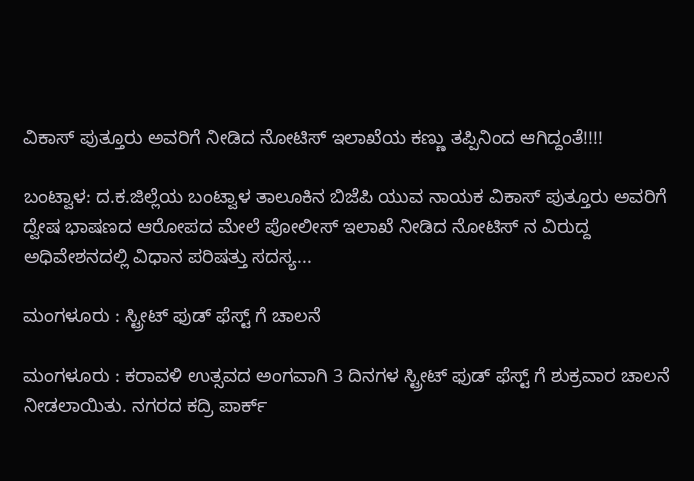ವಿಕಾಸ್ ಪುತ್ತೂರು ಅವರಿಗೆ ನೀಡಿದ ನೋಟಿಸ್ ಇಲಾಖೆಯ ಕಣ್ಣು ತಪ್ಪಿನಿಂದ ಆಗಿದ್ದಂತೆ!!!!

ಬಂಟ್ವಾಳ: ದ.ಕ.ಜಿಲ್ಲೆಯ ಬಂಟ್ವಾಳ ತಾಲೂಕಿನ ಬಿಜೆಪಿ ಯುವ ನಾಯಕ ವಿಕಾಸ್ ಪುತ್ತೂರು ಅವರಿಗೆ ದ್ವೇಷ ಭಾಷಣದ ಆರೋಪದ ಮೇಲೆ ಪೋಲೀಸ್ ಇಲಾಖೆ ನೀಡಿದ ನೋಟಿಸ್ ನ ವಿರುದ್ದ ಅಧಿವೇಶನದಲ್ಲಿ ವಿಧಾನ ಪರಿಷತ್ತು ಸದಸ್ಯ...

ಮಂಗಳೂರು : ಸ್ಟ್ರೀಟ್ ಫುಡ್ ಫೆಸ್ಟ್ ಗೆ ಚಾಲನೆ

ಮಂಗಳೂರು : ಕರಾವಳಿ ಉತ್ಸವದ ಅಂಗವಾಗಿ 3 ದಿನಗಳ ಸ್ಟ್ರೀಟ್ ಫುಡ್ ಫೆಸ್ಟ್ ಗೆ ಶುಕ್ರವಾರ ಚಾಲನೆ ನೀಡಲಾಯಿತು. ನಗರದ ಕದ್ರಿ ಪಾರ್ಕ್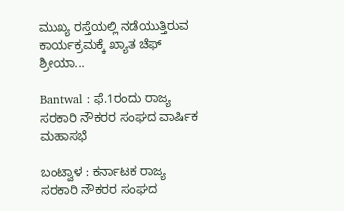ಮುಖ್ಯ ರಸ್ತೆಯಲ್ಲಿ ನಡೆಯುತ್ತಿರುವ ಕಾರ್ಯಕ್ರಮಕ್ಕೆ ಖ್ಯಾತ ಚೆಫ್ ಶ್ರೀಯಾ...

Bantwal : ಫೆ.1ರಂದು ರಾಜ್ಯ ಸರಕಾರಿ ನೌಕರರ ಸಂಘದ ವಾರ್ಷಿಕ ಮಹಾಸಭೆ

ಬಂಟ್ವಾಳ : ಕರ್ನಾಟಕ ರಾಜ್ಯ ಸರಕಾರಿ ನೌಕರರ ಸಂಘದ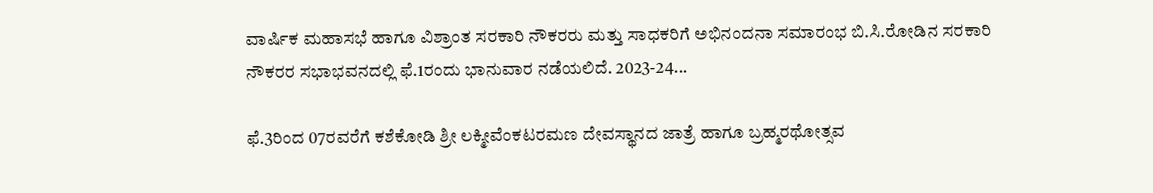ವಾರ್ಷಿಕ ಮಹಾಸಭೆ ಹಾಗೂ ವಿಶ್ರಾಂತ ಸರಕಾರಿ ನೌಕರರು ಮತ್ತು ಸಾಧಕರಿಗೆ ಅಭಿನಂದನಾ ಸಮಾರಂಭ ಬಿ.ಸಿ.ರೋಡಿನ ಸರಕಾರಿ ನೌಕರರ ಸಭಾಭವನದಲ್ಲಿ ಫೆ.1ರಂದು ಭಾನುವಾರ ನಡೆಯಲಿದೆ. 2023-24...

ಫೆ.3ರಿಂದ 07ರವರೆಗೆ ಕಶೆಕೋಡಿ ಶ್ರೀ ಲಕ್ಮೀವೆಂಕಟರಮಣ ದೇವಸ್ಥಾನದ ಜಾತ್ರೆ ಹಾಗೂ ಬ್ರಹ್ಮರಥೋತ್ಸವ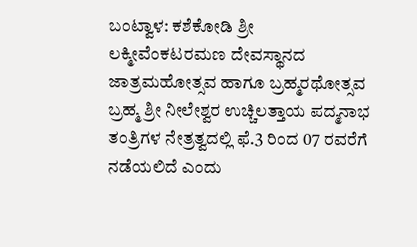ಬಂಟ್ವಾಳ: ಕಶೆಕೋಡಿ ಶ್ರೀ ಲಕ್ಮೀವೆಂಕಟರಮಣ ದೇವಸ್ಥಾನದ ಜಾತ್ರಮಹೋತ್ಸವ ಹಾಗೂ ಬ್ರಹ್ಮರಥೋತ್ಸವ ಬ್ರಹ್ಮ ಶ್ರೀ ನೀಲೇಶ್ವರ ಉಚ್ಚಿಲತ್ತಾಯ ಪದ್ಮನಾಭ ತಂತ್ರಿಗಳ ನೇತ್ರತ್ವದಲ್ಲಿ ಫೆ.3 ರಿಂದ 07 ರವರೆಗೆ ನಡೆಯಲಿದೆ ಎಂದು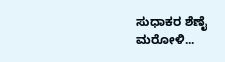ಸುಧಾಕರ ಶೆಣೈ ಮರೋಳಿ...